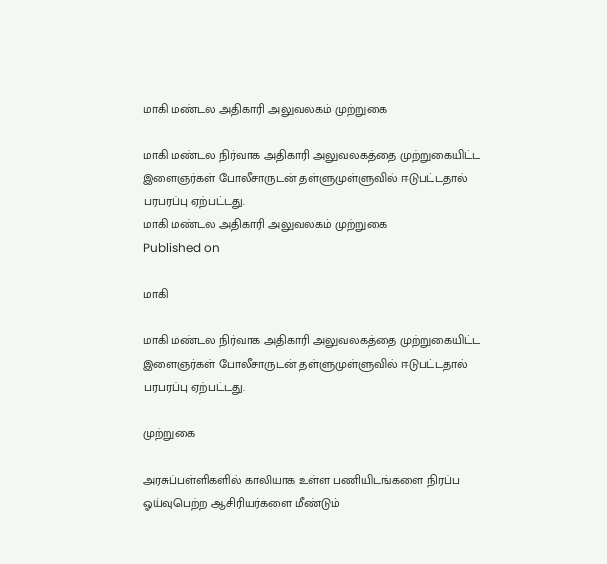மாகி மண்டல அதிகாரி அலுவலகம் முற்றுகை

மாகி மண்டல நிர்வாக அதிகாரி அலுவலகத்தை முற்றுகையிட்ட இளைஞர்கள் போலீசாருடன் தள்ளுமுள்ளுவில் ஈடுபட்டதால் பரபரப்பு ஏற்பட்டது.
மாகி மண்டல அதிகாரி அலுவலகம் முற்றுகை
Published on

மாகி

மாகி மண்டல நிர்வாக அதிகாரி அலுவலகத்தை முற்றுகையிட்ட இளைஞர்கள் போலீசாருடன் தள்ளுமுள்ளுவில் ஈடுபட்டதால் பரபரப்பு ஏற்பட்டது.

முற்றுகை

அரசுப்பள்ளிகளில் காலியாக உள்ள பணியிடங்களை நிரப்ப ஓய்வுபெற்ற ஆசிரியர்களை மீண்டும்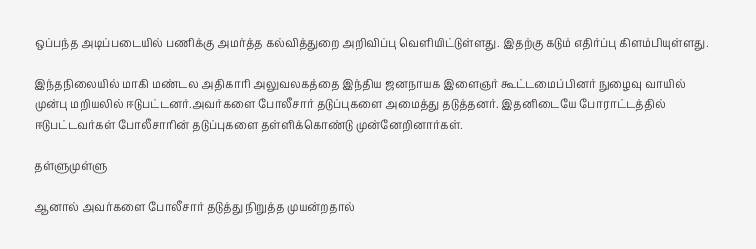ஒப்பந்த அடிப்படையில் பணிக்கு அமர்த்த கல்வித்துறை அறிவிப்பு வெளியிட்டுள்ளது. இதற்கு கடும் எதிர்ப்பு கிளம்பியுள்ளது.

இந்தநிலையில் மாகி மண்டல அதிகாரி அலுவலகத்தை இந்திய ஜனநாயக இளைஞர் கூட்டமைப்பினர் நுழைவு வாயில் முன்பு மறியலில் ஈடுபட்டனர்.அவர்களை போலீசார் தடுப்புகளை அமைத்து தடுத்தனர். இதனிடையே போராட்டத்தில் ஈடுபட்டவர்கள் போலீசாரின் தடுப்புகளை தள்ளிக்கொண்டு முன்னேறினார்கள்.

தள்ளுமுள்ளு

ஆனால் அவர்களை போலீசார் தடுத்து நிறுத்த முயன்றதால்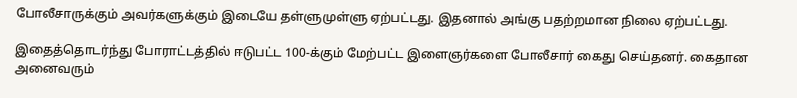போலீசாருக்கும் அவர்களுக்கும் இடையே தள்ளுமுள்ளு ஏற்பட்டது. இதனால் அங்கு பதற்றமான நிலை ஏற்பட்டது.

இதைத்தொடர்ந்து போராட்டத்தில் ஈடுபட்ட 100-க்கும் மேற்பட்ட இளைஞர்களை போலீசார் கைது செய்தனர். கைதான அனைவரும்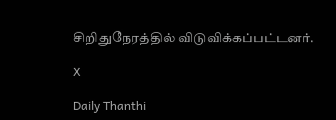சிறிதுநேரத்தில் விடுவிக்கப்பட்டனர்.

X

Daily Thanthi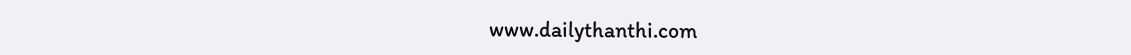www.dailythanthi.com